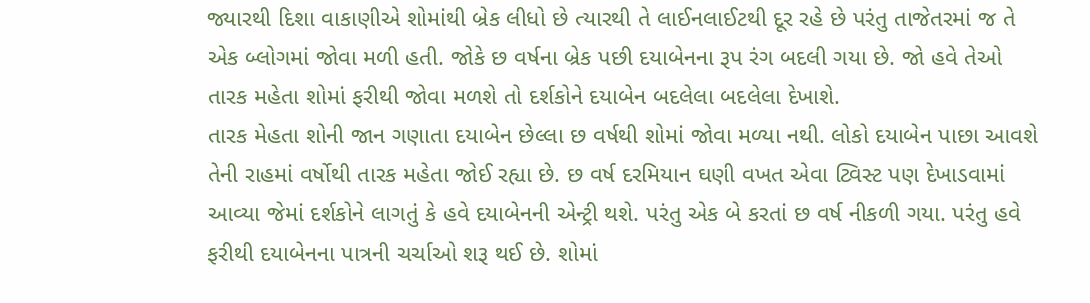જ્યારથી દિશા વાકાણીએ શોમાંથી બ્રેક લીધો છે ત્યારથી તે લાઈનલાઈટથી દૂર રહે છે પરંતુ તાજેતરમાં જ તે એક બ્લોગમાં જોવા મળી હતી. જોકે છ વર્ષના બ્રેક પછી દયાબેનના રૂપ રંગ બદલી ગયા છે. જો હવે તેઓ તારક મહેતા શોમાં ફરીથી જોવા મળશે તો દર્શકોને દયાબેન બદલેલા બદલેલા દેખાશે.
તારક મેહતા શોની જાન ગણાતા દયાબેન છેલ્લા છ વર્ષથી શોમાં જોવા મળ્યા નથી. લોકો દયાબેન પાછા આવશે તેની રાહમાં વર્ષોથી તારક મહેતા જોઈ રહ્યા છે. છ વર્ષ દરમિયાન ઘણી વખત એવા ટ્વિસ્ટ પણ દેખાડવામાં આવ્યા જેમાં દર્શકોને લાગતું કે હવે દયાબેનની એન્ટ્રી થશે. પરંતુ એક બે કરતાં છ વર્ષ નીકળી ગયા. પરંતુ હવે ફરીથી દયાબેનના પાત્રની ચર્ચાઓ શરૂ થઈ છે. શોમાં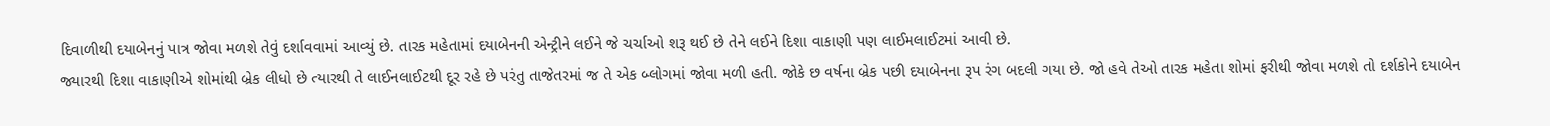દિવાળીથી દયાબેનનું પાત્ર જોવા મળશે તેવું દર્શાવવામાં આવ્યું છે. તારક મહેતામાં દયાબેનની એન્ટ્રીને લઈને જે ચર્ચાઓ શરૂ થઈ છે તેને લઈને દિશા વાકાણી પણ લાઈમલાઈટમાં આવી છે.
જ્યારથી દિશા વાકાણીએ શોમાંથી બ્રેક લીધો છે ત્યારથી તે લાઈનલાઈટથી દૂર રહે છે પરંતુ તાજેતરમાં જ તે એક બ્લોગમાં જોવા મળી હતી. જોકે છ વર્ષના બ્રેક પછી દયાબેનના રૂપ રંગ બદલી ગયા છે. જો હવે તેઓ તારક મહેતા શોમાં ફરીથી જોવા મળશે તો દર્શકોને દયાબેન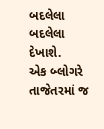બદલેલા બદલેલા દેખાશે.
એક બ્લોગરે તાજેતરમાં જ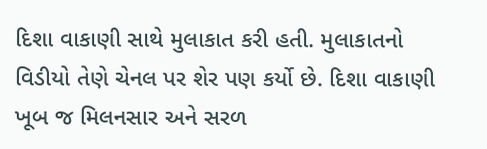દિશા વાકાણી સાથે મુલાકાત કરી હતી. મુલાકાતનો વિડીયો તેણે ચેનલ પર શેર પણ કર્યો છે. દિશા વાકાણી ખૂબ જ મિલનસાર અને સરળ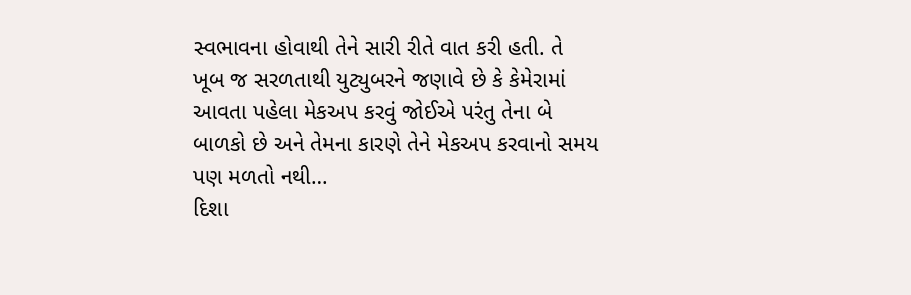સ્વભાવના હોવાથી તેને સારી રીતે વાત કરી હતી. તે ખૂબ જ સરળતાથી યુટ્યુબરને જણાવે છે કે કેમેરામાં આવતા પહેલા મેકઅપ કરવું જોઈએ પરંતુ તેના બે બાળકો છે અને તેમના કારણે તેને મેકઅપ કરવાનો સમય પણ મળતો નથી…
દિશા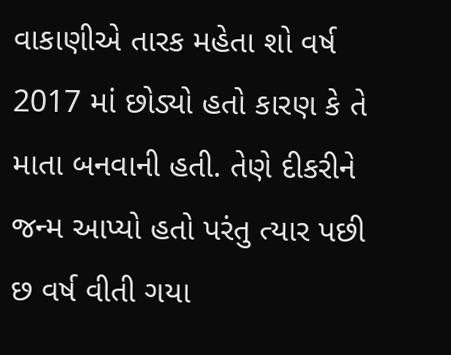વાકાણીએ તારક મહેતા શો વર્ષ 2017 માં છોડ્યો હતો કારણ કે તે માતા બનવાની હતી. તેણે દીકરીને જન્મ આપ્યો હતો પરંતુ ત્યાર પછી છ વર્ષ વીતી ગયા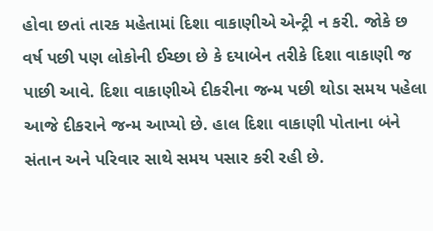હોવા છતાં તારક મહેતામાં દિશા વાકાણીએ એન્ટ્રી ન કરી. જોકે છ વર્ષ પછી પણ લોકોની ઈચ્છા છે કે દયાબેન તરીકે દિશા વાકાણી જ પાછી આવે. દિશા વાકાણીએ દીકરીના જન્મ પછી થોડા સમય પહેલા આજે દીકરાને જન્મ આપ્યો છે. હાલ દિશા વાકાણી પોતાના બંને સંતાન અને પરિવાર સાથે સમય પસાર કરી રહી છે.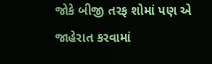જોકે બીજી તરફ શોમાં પણ એ જાહેરાત કરવામાં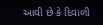આવી છે કે દિવાળી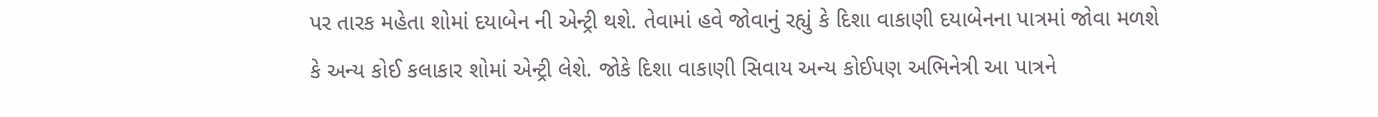પર તારક મહેતા શોમાં દયાબેન ની એન્ટ્રી થશે. તેવામાં હવે જોવાનું રહ્યું કે દિશા વાકાણી દયાબેનના પાત્રમાં જોવા મળશે કે અન્ય કોઈ કલાકાર શોમાં એન્ટ્રી લેશે. જોકે દિશા વાકાણી સિવાય અન્ય કોઈપણ અભિનેત્રી આ પાત્રને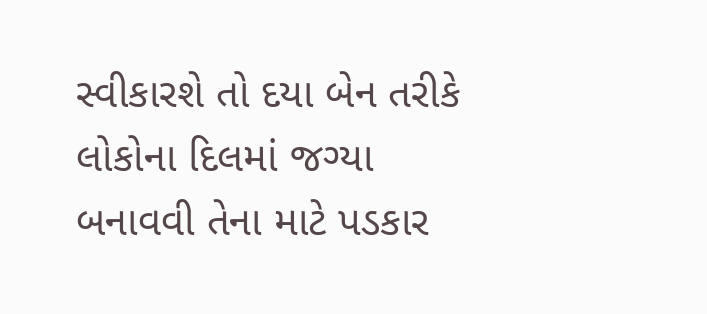સ્વીકારશે તો દયા બેન તરીકે લોકોના દિલમાં જગ્યા બનાવવી તેના માટે પડકાર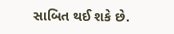સાબિત થઈ શકે છે.